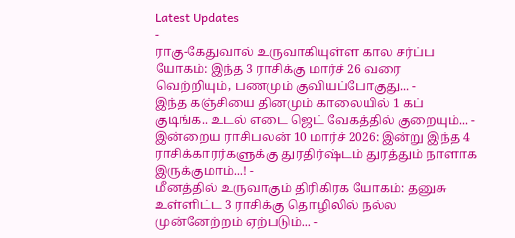Latest Updates
-
ராகு-கேதுவால் உருவாகியுள்ள கால சர்ப்ப யோகம்: இந்த 3 ராசிக்கு மார்ச் 26 வரை வெற்றியும், பணமும் குவியப்போகுது... -
இந்த கஞ்சியை தினமும் காலையில் 1 கப் குடிங்க.. உடல் எடை ஜெட் வேகத்தில் குறையும்... -
இன்றைய ராசிபலன் 10 மார்ச் 2026: இன்று இந்த 4 ராசிக்காரர்களுக்கு துரதிர்ஷ்டம் துரத்தும் நாளாக இருக்குமாம்...! -
மீனத்தில் உருவாகும் திரிகிரக யோகம்: தனுசு உள்ளிட்ட 3 ராசிக்கு தொழிலில் நல்ல முன்னேற்றம் ஏற்படும்... -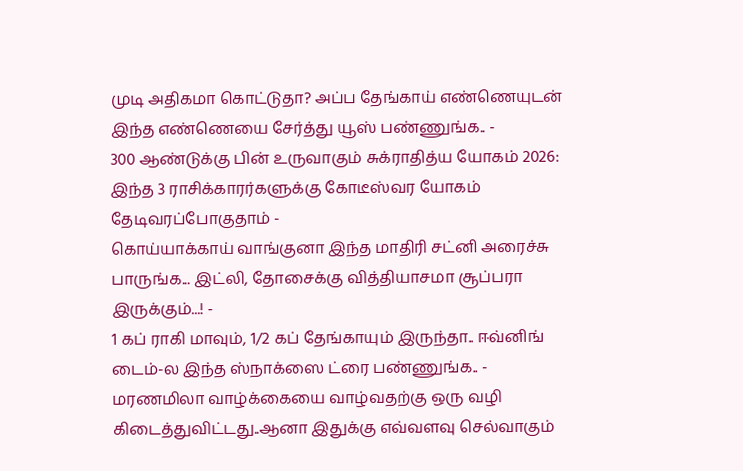முடி அதிகமா கொட்டுதா? அப்ப தேங்காய் எண்ணெயுடன் இந்த எண்ணெயை சேர்த்து யூஸ் பண்ணுங்க.. -
300 ஆண்டுக்கு பின் உருவாகும் சுக்ராதித்ய யோகம் 2026: இந்த 3 ராசிக்காரர்களுக்கு கோடீஸ்வர யோகம் தேடிவரப்போகுதாம் -
கொய்யாக்காய் வாங்குனா இந்த மாதிரி சட்னி அரைச்சு பாருங்க... இட்லி, தோசைக்கு வித்தியாசமா சூப்பரா இருக்கும்...! -
1 கப் ராகி மாவும், 1/2 கப் தேங்காயும் இருந்தா.. ஈவ்னிங் டைம்-ல இந்த ஸ்நாக்ஸை ட்ரை பண்ணுங்க.. -
மரணமிலா வாழ்க்கையை வாழ்வதற்கு ஒரு வழி கிடைத்துவிட்டது..ஆனா இதுக்கு எவ்வளவு செல்வாகும்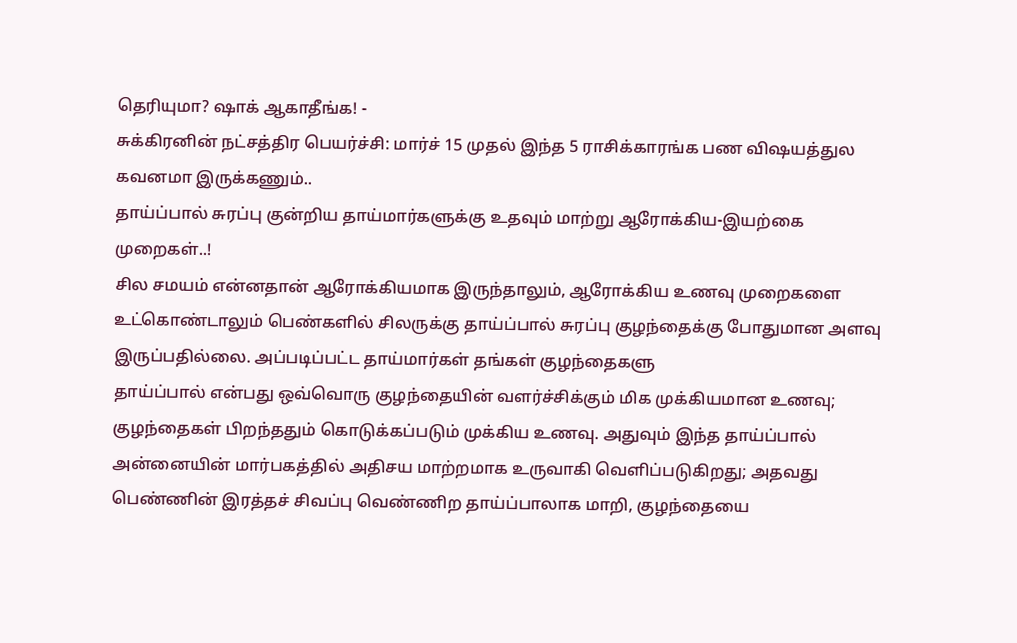தெரியுமா? ஷாக் ஆகாதீங்க! -
சுக்கிரனின் நட்சத்திர பெயர்ச்சி: மார்ச் 15 முதல் இந்த 5 ராசிக்காரங்க பண விஷயத்துல கவனமா இருக்கணும்..
தாய்ப்பால் சுரப்பு குன்றிய தாய்மார்களுக்கு உதவும் மாற்று ஆரோக்கிய-இயற்கை முறைகள்..!
சில சமயம் என்னதான் ஆரோக்கியமாக இருந்தாலும், ஆரோக்கிய உணவு முறைகளை உட்கொண்டாலும் பெண்களில் சிலருக்கு தாய்ப்பால் சுரப்பு குழந்தைக்கு போதுமான அளவு இருப்பதில்லை. அப்படிப்பட்ட தாய்மார்கள் தங்கள் குழந்தைகளு
தாய்ப்பால் என்பது ஒவ்வொரு குழந்தையின் வளர்ச்சிக்கும் மிக முக்கியமான உணவு; குழந்தைகள் பிறந்ததும் கொடுக்கப்படும் முக்கிய உணவு. அதுவும் இந்த தாய்ப்பால் அன்னையின் மார்பகத்தில் அதிசய மாற்றமாக உருவாகி வெளிப்படுகிறது; அதவது பெண்ணின் இரத்தச் சிவப்பு வெண்ணிற தாய்ப்பாலாக மாறி, குழந்தையை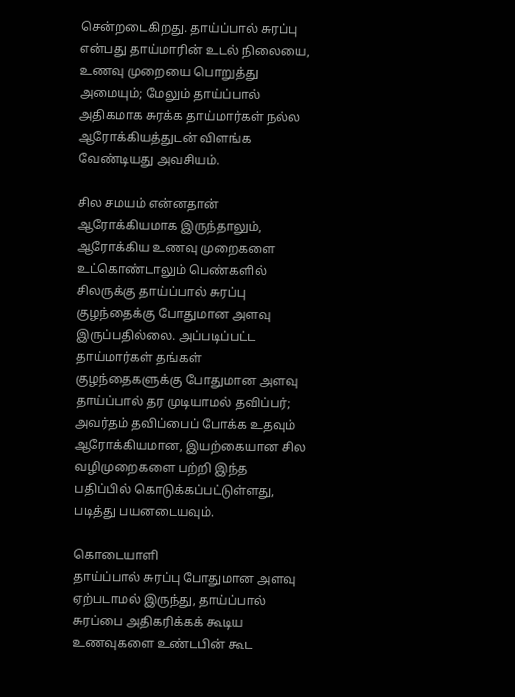சென்றடைகிறது. தாய்ப்பால் சுரப்பு என்பது தாய்மாரின் உடல் நிலையை, உணவு முறையை பொறுத்து அமையும்; மேலும் தாய்ப்பால் அதிகமாக சுரக்க தாய்மார்கள் நல்ல ஆரோக்கியத்துடன் விளங்க வேண்டியது அவசியம்.

சில சமயம் என்னதான் ஆரோக்கியமாக இருந்தாலும், ஆரோக்கிய உணவு முறைகளை உட்கொண்டாலும் பெண்களில் சிலருக்கு தாய்ப்பால் சுரப்பு குழந்தைக்கு போதுமான அளவு இருப்பதில்லை. அப்படிப்பட்ட தாய்மார்கள் தங்கள் குழந்தைகளுக்கு போதுமான அளவு தாய்ப்பால் தர முடியாமல் தவிப்பர்; அவர்தம் தவிப்பைப் போக்க உதவும் ஆரோக்கியமான, இயற்கையான சில வழிமுறைகளை பற்றி இந்த பதிப்பில் கொடுக்கப்பட்டுள்ளது, படித்து பயனடையவும்.

கொடையாளி
தாய்ப்பால் சுரப்பு போதுமான அளவு ஏற்படாமல் இருந்து, தாய்ப்பால் சுரப்பை அதிகரிக்கக் கூடிய உணவுகளை உண்டபின் கூட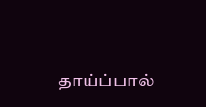தாய்ப்பால்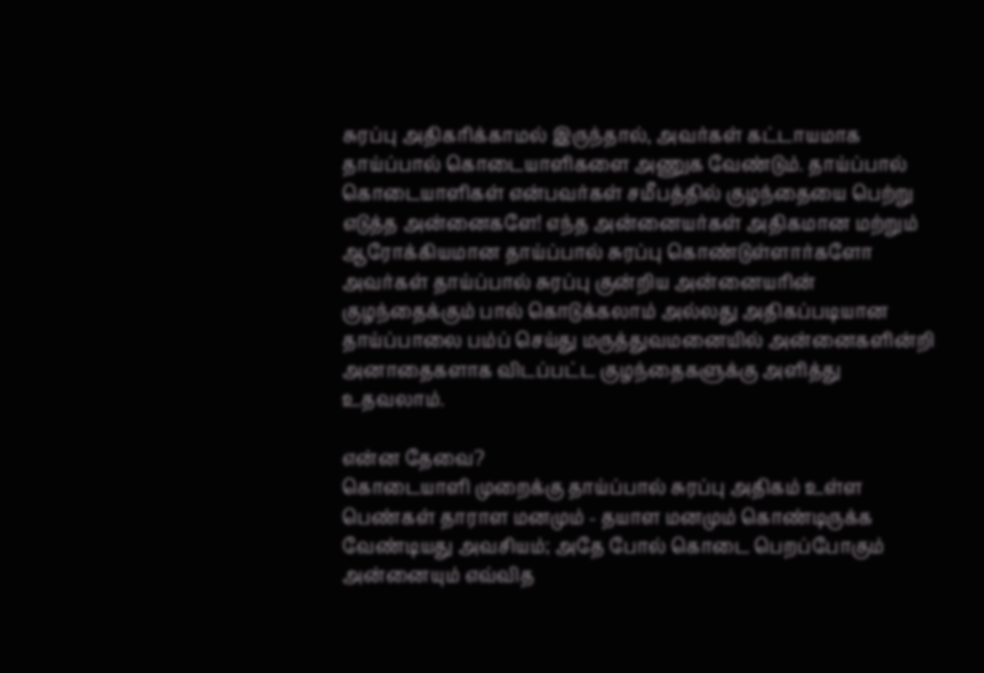சுரப்பு அதிகரிக்காமல் இருந்தால், அவர்கள் கட்டாயமாக தாய்ப்பால் கொடையாளிகளை அணுக வேண்டும். தாய்ப்பால் கொடையாளிகள் என்பவர்கள் சமீபத்தில் குழந்தையை பெற்று எடுத்த அன்னைகளே! எந்த அன்னையர்கள் அதிகமான மற்றும் ஆரோக்கியமான தாய்ப்பால் சுரப்பு கொண்டுள்ளார்களோ அவர்கள் தாய்ப்பால் சுரப்பு குன்றிய அன்னையரின் குழந்தைக்கும் பால் கொடுக்கலாம் அல்லது அதிகப்படியான தாய்ப்பாலை பம்ப் செய்து மருத்துவமனையில் அன்னைகளின்றி அனாதைகளாக விடப்பட்ட குழந்தைகளுக்கு அளித்து உதவலாம்.

என்ன தேவை?
கொடையாளி முறைக்கு தாய்ப்பால் சுரப்பு அதிகம் உள்ள பெண்கள் தாராள மனமும் - தயாள மனமும் கொண்டிருக்க வேண்டியது அவசியம்; அதே போல் கொடை பெறப்போகும் அன்னையும் எவ்வித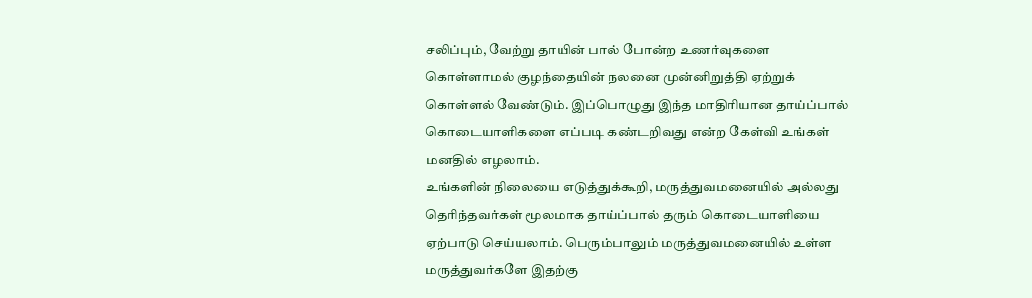சலிப்பும், வேற்று தாயின் பால் போன்ற உணர்வுகளை கொள்ளாமல் குழந்தையின் நலனை முன்னிறுத்தி ஏற்றுக் கொள்ளல் வேண்டும். இப்பொழுது இந்த மாதிரியான தாய்ப்பால் கொடையாளிகளை எப்படி கண்டறிவது என்ற கேள்வி உங்கள் மனதில் எழலாம்.
உங்களின் நிலையை எடுத்துக்கூறி, மருத்துவமனையில் அல்லது தெரிந்தவர்கள் மூலமாக தாய்ப்பால் தரும் கொடையாளியை ஏற்பாடு செய்யலாம். பெரும்பாலும் மருத்துவமனையில் உள்ள மருத்துவர்களே இதற்கு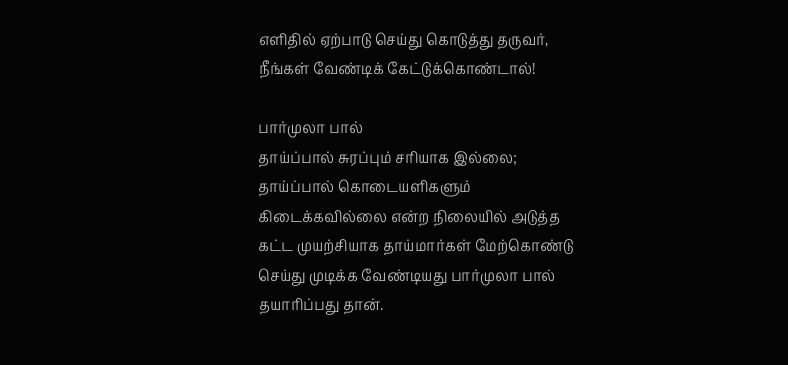எளிதில் ஏற்பாடு செய்து கொடுத்து தருவர், நீங்கள் வேண்டிக் கேட்டுக்கொண்டால்!

பார்முலா பால்
தாய்ப்பால் சுரப்பும் சரியாக இல்லை; தாய்ப்பால் கொடையளிகளும் கிடைக்கவில்லை என்ற நிலையில் அடுத்த கட்ட முயற்சியாக தாய்மார்கள் மேற்கொண்டு செய்து முடிக்க வேண்டியது பார்முலா பால் தயாரிப்பது தான்.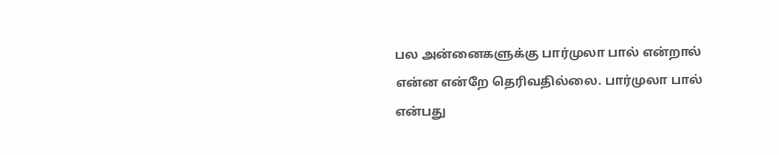பல அன்னைகளுக்கு பார்முலா பால் என்றால் என்ன என்றே தெரிவதில்லை. பார்முலா பால் என்பது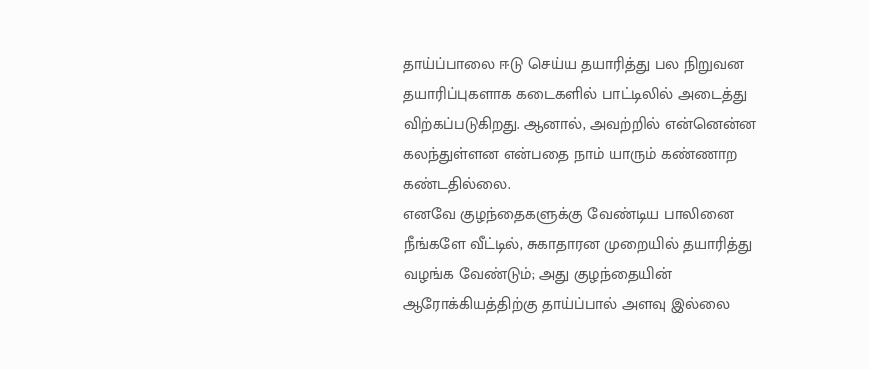தாய்ப்பாலை ஈடு செய்ய தயாரித்து பல நிறுவன தயாரிப்புகளாக கடைகளில் பாட்டிலில் அடைத்து விற்கப்படுகிறது. ஆனால், அவற்றில் என்னென்ன கலந்துள்ளன என்பதை நாம் யாரும் கண்ணாற கண்டதில்லை.
எனவே குழந்தைகளுக்கு வேண்டிய பாலினை நீங்களே வீட்டில், சுகாதாரன முறையில் தயாரித்து வழங்க வேண்டும்; அது குழந்தையின் ஆரோக்கியத்திற்கு தாய்ப்பால் அளவு இல்லை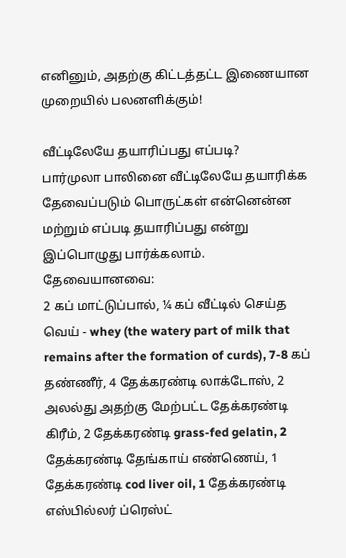எனினும், அதற்கு கிட்டத்தட்ட இணையான முறையில் பலனளிக்கும்!

வீட்டிலேயே தயாரிப்பது எப்படி?
பார்முலா பாலினை வீட்டிலேயே தயாரிக்க தேவைப்படும் பொருட்கள் என்னென்ன மற்றும் எப்படி தயாரிப்பது என்று இப்பொழுது பார்க்கலாம்.
தேவையானவை:
2 கப் மாட்டுப்பால், ¼ கப் வீட்டில் செய்த வெய் - whey (the watery part of milk that remains after the formation of curds), 7-8 கப் தண்ணீர், 4 தேக்கரண்டி லாக்டோஸ், 2 அலல்து அதற்கு மேற்பட்ட தேக்கரண்டி கிரீம், 2 தேக்கரண்டி grass-fed gelatin, 2 தேக்கரண்டி தேங்காய் எண்ணெய், 1 தேக்கரண்டி cod liver oil, 1 தேக்கரண்டி எஸ்பில்லர் ப்ரெஸ்ட்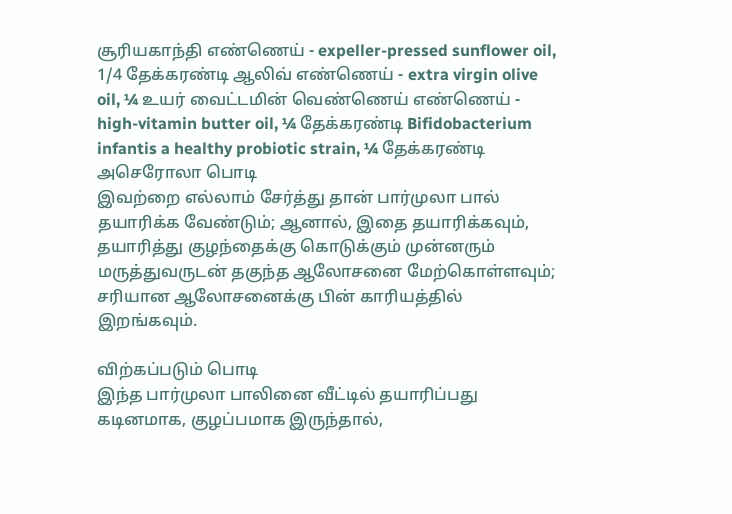சூரியகாந்தி எண்ணெய் - expeller-pressed sunflower oil, 1/4 தேக்கரண்டி ஆலிவ் எண்ணெய் - extra virgin olive oil, ¼ உயர் வைட்டமின் வெண்ணெய் எண்ணெய் - high-vitamin butter oil, ¼ தேக்கரண்டி Bifidobacterium infantis a healthy probiotic strain, ¼ தேக்கரண்டி அசெரோலா பொடி
இவற்றை எல்லாம் சேர்த்து தான் பார்முலா பால் தயாரிக்க வேண்டும்; ஆனால், இதை தயாரிக்கவும், தயாரித்து குழந்தைக்கு கொடுக்கும் முன்னரும் மருத்துவருடன் தகுந்த ஆலோசனை மேற்கொள்ளவும்; சரியான ஆலோசனைக்கு பின் காரியத்தில் இறங்கவும்.

விற்கப்படும் பொடி
இந்த பார்முலா பாலினை வீட்டில் தயாரிப்பது கடினமாக, குழப்பமாக இருந்தால்,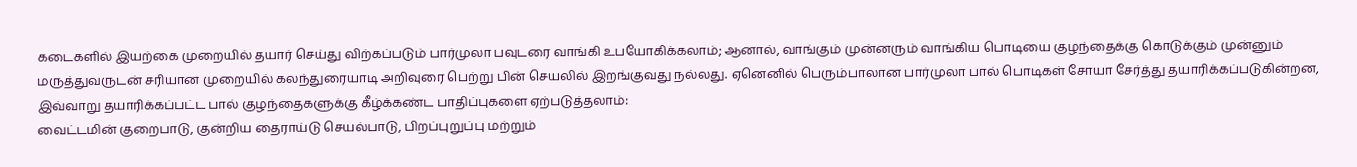கடைகளில் இயற்கை முறையில் தயார் செய்து விற்கப்படும் பார்முலா பவுடரை வாங்கி உபயோகிக்கலாம்; ஆனால், வாங்கும் முன்னரும் வாங்கிய பொடியை குழந்தைக்கு கொடுக்கும் முன்னும் மருத்துவருடன் சரியான முறையில் கலந்துரையாடி அறிவுரை பெற்று பின் செயலில் இறங்குவது நல்லது. ஏனெனில் பெரும்பாலான பார்முலா பால் பொடிகள் சோயா சேர்த்து தயாரிக்கப்படுகின்றன, இவ்வாறு தயாரிக்கப்பட்ட பால் குழந்தைகளுக்கு கீழ்க்கண்ட பாதிப்புகளை ஏற்படுத்தலாம்:
வைட்டமின் குறைபாடு, குன்றிய தைராய்டு செயல்பாடு, பிறப்புறுப்பு மற்றும்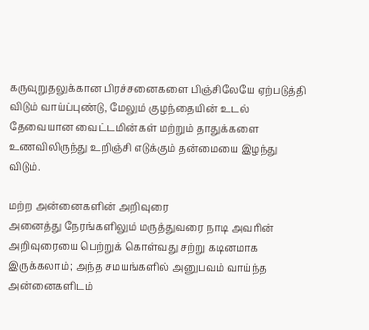கருவுறுதலுக்கான பிரச்சனைகளை பிஞ்சிலேயே ஏற்படுத்தி விடும் வாய்ப்புண்டு, மேலும் குழந்தையின் உடல் தேவையான வைட்டமின்கள் மற்றும் தாதுக்களை உணவிலிருந்து உறிஞ்சி எடுக்கும் தன்மையை இழந்து விடும்.

மற்ற அன்னைகளின் அறிவுரை
அனைத்து நேரங்களிலும் மருத்துவரை நாடி அவரின் அறிவுரையை பெற்றுக் கொள்வது சற்று கடினமாக இருக்கலாம்; அந்த சமயங்களில் அனுபவம் வாய்ந்த அன்னைகளிடம்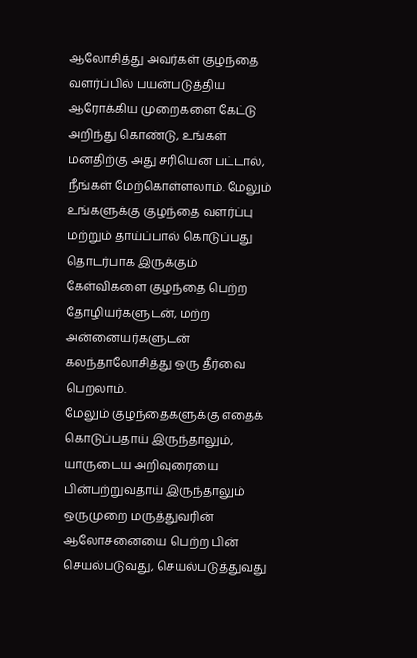ஆலோசித்து அவர்கள் குழந்தை வளர்ப்பில் பயன்படுத்திய ஆரோக்கிய முறைகளை கேட்டு அறிந்து கொண்டு, உங்கள் மனதிற்கு அது சரியென பட்டால், நீங்கள் மேற்கொள்ளலாம். மேலும் உங்களுக்கு குழந்தை வளர்ப்பு மற்றும் தாய்ப்பால் கொடுப்பது தொடர்பாக இருக்கும் கேள்விகளை குழந்தை பெற்ற தோழியர்களுடன், மற்ற அன்னையர்களுடன் கலந்தாலோசித்து ஒரு தீர்வை பெறலாம்.
மேலும் குழந்தைகளுக்கு எதைக் கொடுப்பதாய் இருந்தாலும், யாருடைய அறிவுரையை பின்பற்றுவதாய் இருந்தாலும் ஒருமுறை மருத்துவரின் ஆலோசனையை பெற்ற பின் செயல்படுவது, செயல்படுத்துவது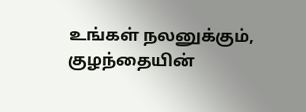உங்கள் நலனுக்கும், குழந்தையின்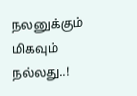நலனுக்கும் மிகவும் நல்லது..!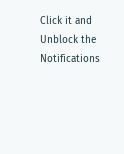Click it and Unblock the Notifications